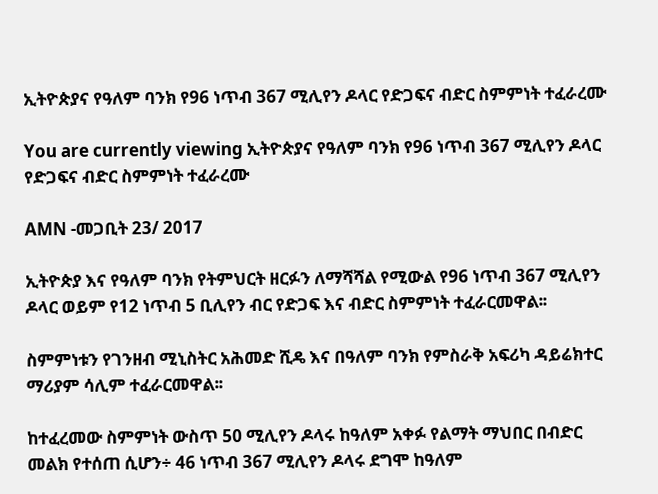ኢትዮጵያና የዓለም ባንክ የ96 ነጥብ 367 ሚሊየን ዶላር የድጋፍና ብድር ስምምነት ተፈራረሙ

You are currently viewing ኢትዮጵያና የዓለም ባንክ የ96 ነጥብ 367 ሚሊየን ዶላር የድጋፍና ብድር ስምምነት ተፈራረሙ

AMN -መጋቢት 23/ 2017

ኢትዮጵያ እና የዓለም ባንክ የትምህርት ዘርፉን ለማሻሻል የሚውል የ96 ነጥብ 367 ሚሊየን ዶላር ወይም የ12 ነጥብ 5 ቢሊየን ብር የድጋፍ እና ብድር ስምምነት ተፈራርመዋል፡፡

ስምምነቱን የገንዘብ ሚኒስትር አሕመድ ሺዴ እና በዓለም ባንክ የምስራቅ አፍሪካ ዳይሬክተር ማሪያም ሳሊም ተፈራርመዋል፡፡

ከተፈረመው ስምምነት ውስጥ 50 ሚሊየን ዶላሩ ከዓለም አቀፉ የልማት ማህበር በብድር መልክ የተሰጠ ሲሆን÷ 46 ነጥብ 367 ሚሊየን ዶላሩ ደግሞ ከዓለም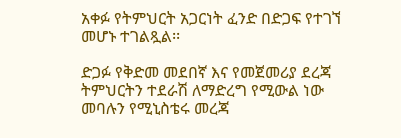አቀፉ የትምህርት አጋርነት ፈንድ በድጋፍ የተገኘ መሆኑ ተገልጿል፡፡

ድጋፉ የቅድመ መደበኛ እና የመጀመሪያ ደረጃ ትምህርትን ተደራሽ ለማድረግ የሚውል ነው መባሉን የሚኒስቴሩ መረጃ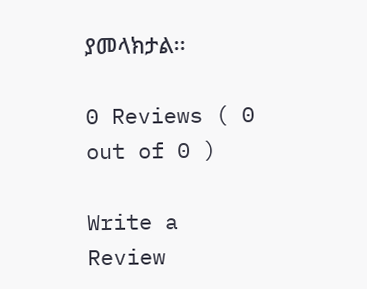ያመላክታል፡፡

0 Reviews ( 0 out of 0 )

Write a Review